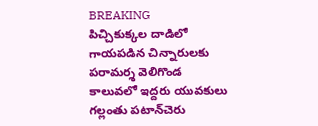BREAKING
పిచ్చికుక్కల దాడిలో గాయపడిన చిన్నారులకు పరామర్శ వెలిగొండ కాలువలో ఇద్దరు యువకులు గల్లంతు పటాన్‌చెరు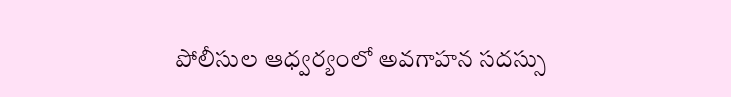పోలీసుల ఆధ్వర్యంలో అవగాహన సదస్సు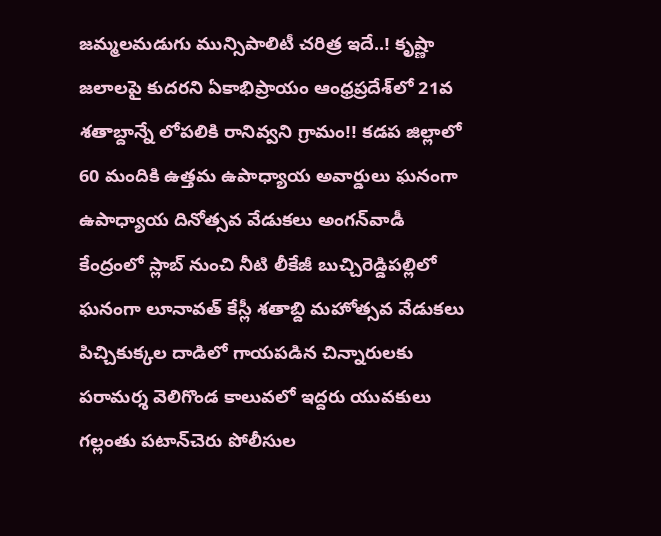జమ్మలమడుగు మున్సిపాలిటీ చరిత్ర ఇదే..! కృష్ణా జలాలపై కుదరని ఏకాభిప్రాయం ఆంధ్రప్రదేశ్‌లో 21వ శతాబ్దాన్నే లోపలికి రానివ్వని గ్రామం!! కడప జిల్లాలో 60 మందికి ఉత్తమ ఉపాధ్యాయ అవార్డులు ఘనంగా ఉపాధ్యాయ దినోత్సవ వేడుకలు అంగన్‌వాడీ కేంద్రంలో స్లాబ్‌ నుంచి నీటి లీకేజీ బుచ్చిరెడ్డిపల్లిలో ఘనంగా లూనావత్ కేస్లీ శతాబ్ది మహోత్సవ వేడుకలు పిచ్చికుక్కల దాడిలో గాయపడిన చిన్నారులకు పరామర్శ వెలిగొండ కాలువలో ఇద్దరు యువకులు గల్లంతు పటాన్‌చెరు పోలీసుల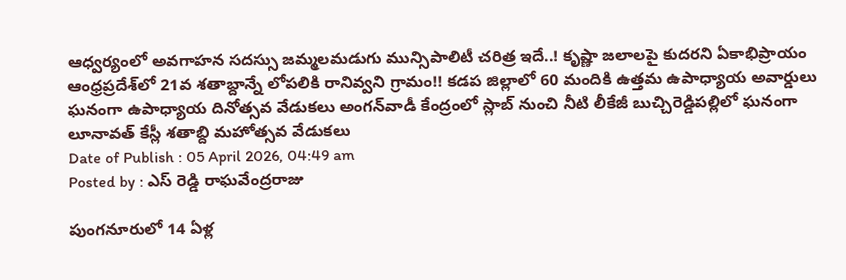ఆధ్వర్యంలో అవగాహన సదస్సు జమ్మలమడుగు మున్సిపాలిటీ చరిత్ర ఇదే..! కృష్ణా జలాలపై కుదరని ఏకాభిప్రాయం ఆంధ్రప్రదేశ్‌లో 21వ శతాబ్దాన్నే లోపలికి రానివ్వని గ్రామం!! కడప జిల్లాలో 60 మందికి ఉత్తమ ఉపాధ్యాయ అవార్డులు ఘనంగా ఉపాధ్యాయ దినోత్సవ వేడుకలు అంగన్‌వాడీ కేంద్రంలో స్లాబ్‌ నుంచి నీటి లీకేజీ బుచ్చిరెడ్డిపల్లిలో ఘనంగా లూనావత్ కేస్లీ శతాబ్ది మహోత్సవ వేడుకలు
Date of Publish : 05 April 2026, 04:49 am
Posted by : ఎస్ రెడ్డి రాఘవేంద్రరాజు

పుంగనూరులో 14 ఏళ్ల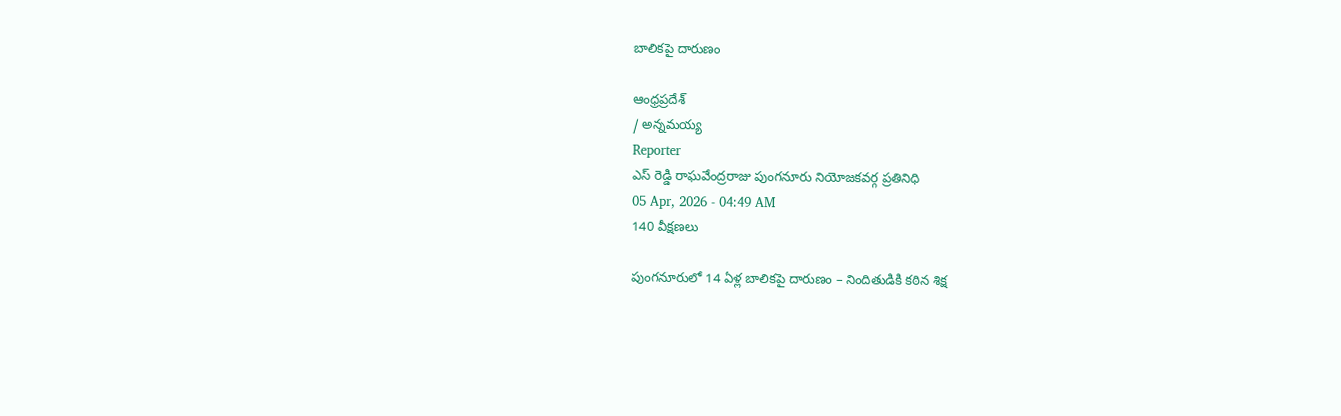బాలికపై దారుణం

ఆంధ్రప్రదేశ్
/ అన్నమయ్య
Reporter
ఎస్ రెడ్డి రాఘవేంద్రరాజు పుంగనూరు నియోజకవర్గ ప్రతినిధి
05 Apr, 2026 - 04:49 AM
140 వీక్షణలు

పుంగనూరులో 14 ఏళ్ల బాలికపై దారుణం – నిందితుడికి కఠిన శిక్ష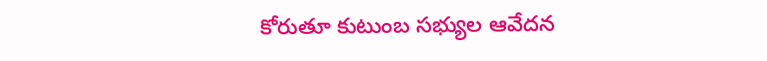కోరుతూ కుటుంబ సభ్యుల ఆవేదన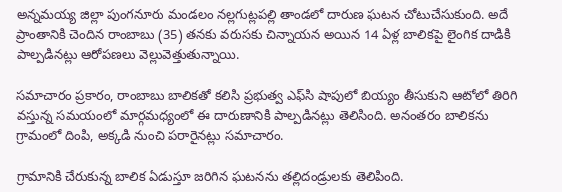అన్నమయ్య జిల్లా పుంగనూరు మండలం నల్లగుట్లపల్లి తాండలో దారుణ ఘటన చోటుచేసుకుంది. అదే ప్రాంతానికి చెందిన రాంబాబు (35) తనకు వరుసకు చిన్నాయన అయిన 14 ఏళ్ల బాలికపై లైంగిక దాడికి పాల్పడినట్లు ఆరోపణలు వెల్లువెత్తుతున్నాయి.

సమాచారం ప్రకారం, రాంబాబు బాలికతో కలిసి ప్రభుత్వ ఎఫ్‌సి షాపులో బియ్యం తీసుకుని ఆటోలో తిరిగి వస్తున్న సమయంలో మార్గమధ్యంలో ఈ దారుణానికి పాల్పడినట్లు తెలిసింది. అనంతరం బాలికను గ్రామంలో దింపి, అక్కడి నుంచి పరారైనట్లు సమాచారం.

గ్రామానికి చేరుకున్న బాలిక ఏడుస్తూ జరిగిన ఘటనను తల్లిదండ్రులకు తెలిపింది.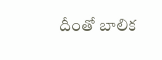దీంతో బాలిక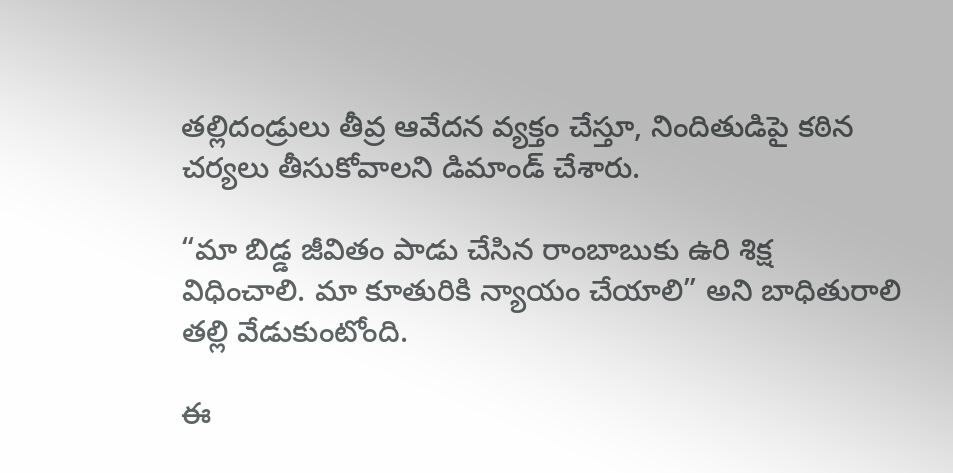తల్లిదండ్రులు తీవ్ర ఆవేదన వ్యక్తం చేస్తూ, నిందితుడిపై కఠిన చర్యలు తీసుకోవాలని డిమాండ్ చేశారు.

“మా బిడ్డ జీవితం పాడు చేసిన రాంబాబుకు ఉరి శిక్ష విధించాలి. మా కూతురికి న్యాయం చేయాలి” అని బాధితురాలి తల్లి వేడుకుంటోంది.

ఈ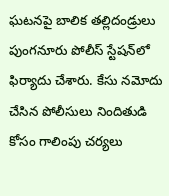ఘటనపై బాలిక తల్లిదండ్రులు పుంగనూరు పోలీస్ స్టేషన్‌లో ఫిర్యాదు చేశారు. కేసు నమోదు చేసిన పోలీసులు నిందితుడి కోసం గాలింపు చర్యలు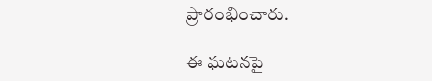ప్రారంభించారు.

ఈ ఘటనపై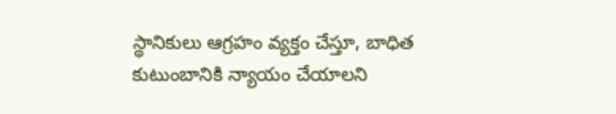స్థానికులు ఆగ్రహం వ్యక్తం చేస్తూ, బాధిత కుటుంబానికి న్యాయం చేయాలని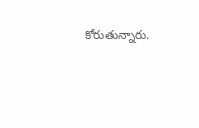కోరుతున్నారు.